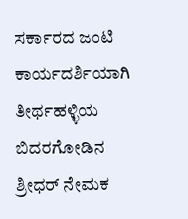ಸರ್ಕಾರದ ಜಂಟಿ ಕಾರ್ಯದರ್ಶಿಯಾಗಿ ತೀರ್ಥಹಳ್ಳಿಯ ಬಿದರಗೋಡಿನ ಶ್ರೀಧರ್ ನೇಮಕ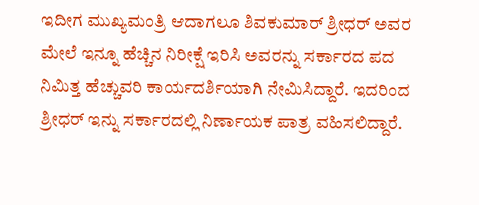ಇದೀಗ ಮುಖ್ಯಮಂತ್ರಿ ಆದಾಗಲೂ ಶಿವಕುಮಾರ್ ಶ್ರೀಧರ್ ಅವರ ಮೇಲೆ ಇನ್ನೂ ಹೆಚ್ಚಿನ ನಿರೀಕ್ಷೆ ಇರಿಸಿ ಅವರನ್ನು ಸರ್ಕಾರದ ಪದ ನಿಮಿತ್ತ ಹೆಚ್ಚುವರಿ ಕಾರ್ಯದರ್ಶಿಯಾಗಿ ನೇಮಿಸಿದ್ದಾರೆ. ಇದರಿಂದ ಶ್ರೀಧರ್ ಇನ್ನು ಸರ್ಕಾರದಲ್ಲಿ ನಿರ್ಣಾಯಕ ಪಾತ್ರ ವಹಿಸಲಿದ್ದಾರೆ.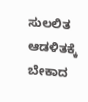ಸುಲಲಿತ ಆಡಳಿತಕ್ಕೆ ಬೇಕಾದ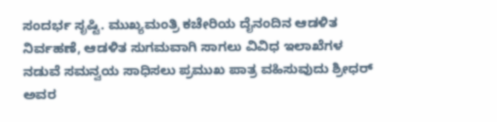ಸಂದರ್ಭ ಸೃಷ್ಟಿ. ಮುಖ್ಯಮಂತ್ರಿ ಕಚೇರಿಯ ದೈನಂದಿನ ಆಡಳಿತ ನಿರ್ವಹಣೆ, ಆಡಳಿತ ಸುಗಮವಾಗಿ ಸಾಗಲು ವಿವಿಧ ಇಲಾಖೆಗಳ ನಡುವೆ ಸಮನ್ವಯ ಸಾಧಿಸಲು ಪ್ರಮುಖ ಪಾತ್ರ ವಹಿಸುವುದು ಶ್ರೀಧರ್ ಅವರ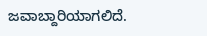ಜವಾಬ್ದಾರಿಯಾಗಲಿದೆ.